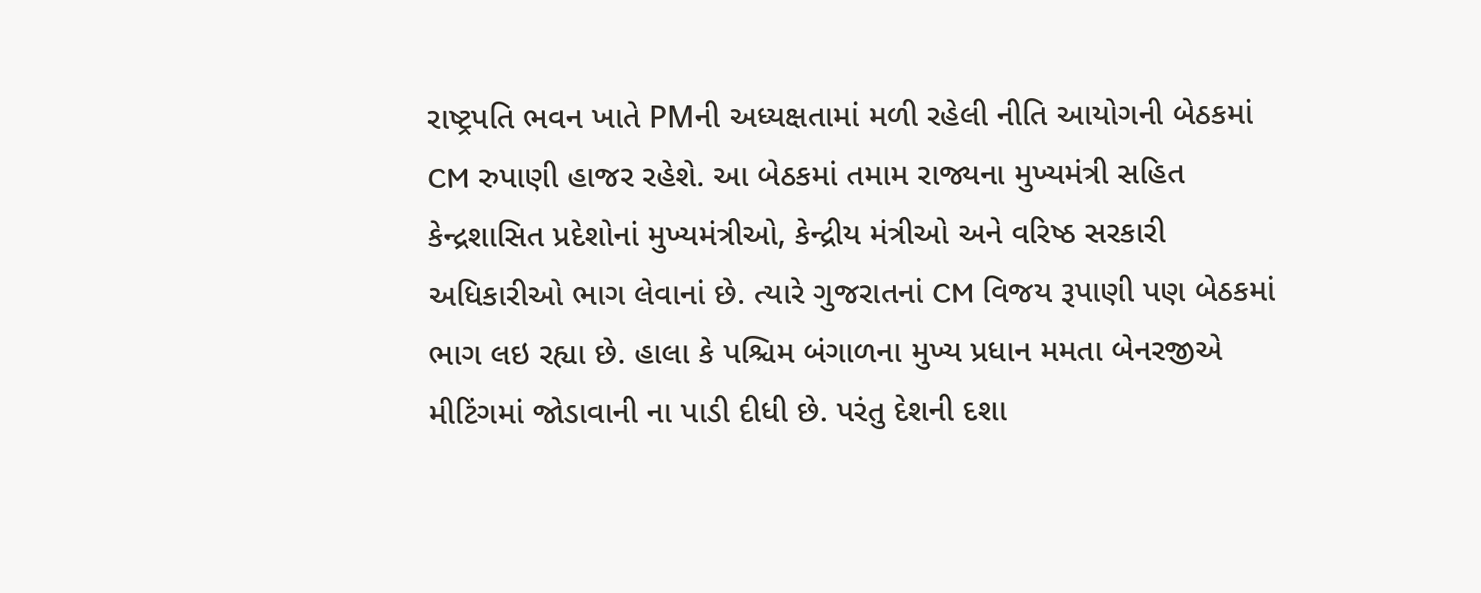રાષ્ટ્રપતિ ભવન ખાતે PMની અધ્યક્ષતામાં મળી રહેલી નીતિ આયોગની બેઠકમાં CM રુપાણી હાજર રહેશે. આ બેઠકમાં તમામ રાજ્યના મુખ્યમંત્રી સહિત કેન્દ્રશાસિત પ્રદેશોનાં મુખ્યમંત્રીઓ, કેન્દ્રીય મંત્રીઓ અને વરિષ્ઠ સરકારી અધિકારીઓ ભાગ લેવાનાં છે. ત્યારે ગુજરાતનાં CM વિજય રૂપાણી પણ બેઠકમાં ભાગ લઇ રહ્યા છે. હાલા કે પશ્ચિમ બંગાળના મુખ્ય પ્રધાન મમતા બેનરજીએ મીટિંગમાં જોડાવાની ના પાડી દીધી છે. પરંતુ દેશની દશા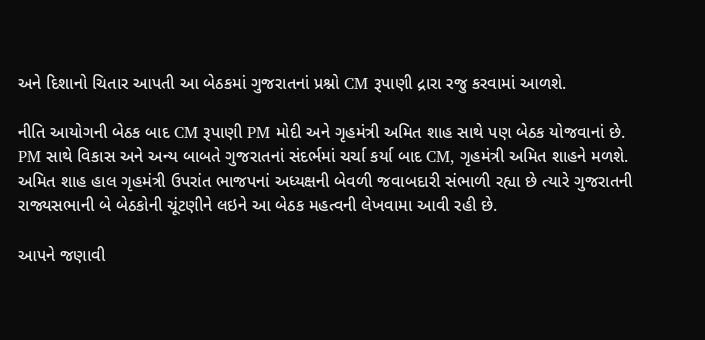અને દિશાનો ચિતાર આપતી આ બેઠકમાં ગુજરાતનાં પ્રશ્નો CM રૂપાણી દ્રારા રજુ કરવામાં આળશે.

નીતિ આયોગની બેઠક બાદ CM રૂપાણી PM મોદી અને ગૃહમંત્રી અમિત શાહ સાથે પણ બેઠક યોજવાનાં છે. PM સાથે વિકાસ અને અન્ય બાબતે ગુજરાતનાં સંદર્ભમાં ચર્ચા કર્યા બાદ CM, ગૃહમંત્રી અમિત શાહને મળશે. અમિત શાહ હાલ ગૃહમંત્રી ઉપરાંત ભાજપનાં અધ્યક્ષની બેવળી જવાબદારી સંભાળી રહ્યા છે ત્યારે ગુજરાતની રાજ્યસભાની બે બેઠકોની ચૂંટણીને લઇને આ બેઠક મહત્વની લેખવામા આવી રહી છે.

આપને જણાવી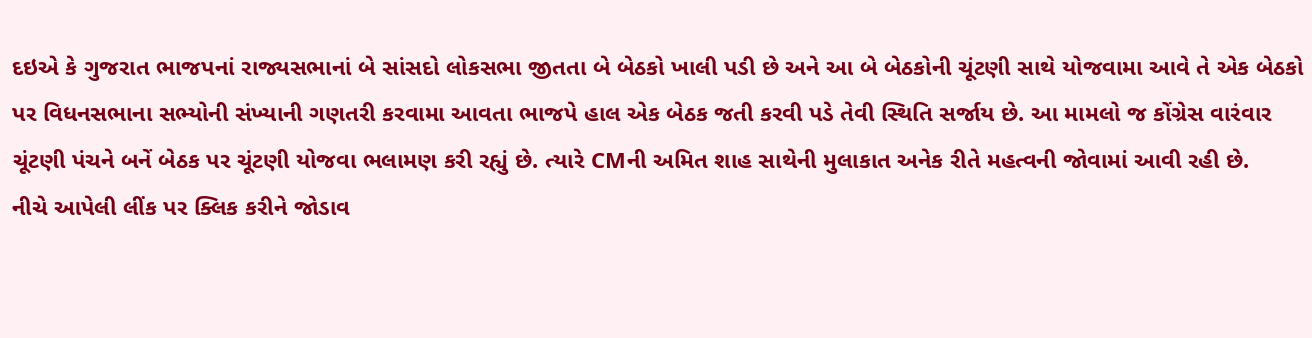દઇએ કે ગુજરાત ભાજપનાં રાજ્યસભાનાં બે સાંસદો લોકસભા જીતતા બે બેઠકો ખાલી પડી છે અને આ બે બેઠકોની ચૂંટણી સાથે યોજવામા આવે તે એક બેઠકો પર વિધનસભાના સભ્યોની સંખ્યાની ગણતરી કરવામા આવતા ભાજપે હાલ એક બેઠક જતી કરવી પડે તેવી સ્થિતિ સર્જાય છે. આ મામલો જ કોંગ્રેસ વારંવાર ચૂંટણી પંચને બનેં બેઠક પર ચૂંટણી યોજવા ભલામણ કરી રહ્યું છે. ત્યારે CMની અમિત શાહ સાથેની મુલાકાત અનેક રીતે મહત્વની જોવામાં આવી રહી છે.
નીચે આપેલી લીંક પર ક્લિક કરીને જોડાવ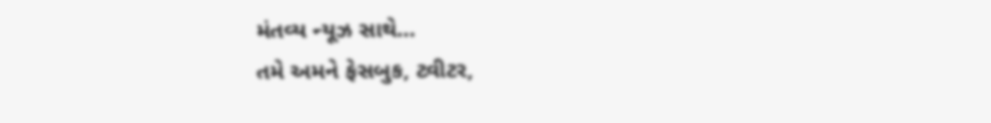મંતવ્ય ન્યૂઝ સાથે…
તમે અમને ફેસબુક, ટ્વીટર,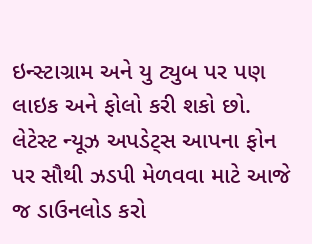ઇન્સ્ટાગ્રામ અને યુ ટ્યુબ પર પણ લાઇક અને ફોલો કરી શકો છો.
લેટેસ્ટ ન્યૂઝ અપડેટ્સ આપના ફોન પર સૌથી ઝડપી મેળવવા માટે આજે જ ડાઉનલોડ કરો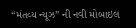“મંતવ્ય ન્યૂઝ” ની નવી મોબાઇલ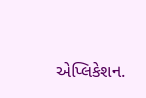એપ્લિકેશન.